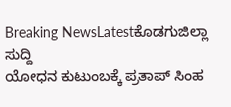Breaking NewsLatestಕೊಡಗುಜಿಲ್ಲಾ ಸುದ್ದಿ
ಯೋಧನ ಕುಟುಂಬಕ್ಕೆ ಪ್ರತಾಪ್ ಸಿಂಹ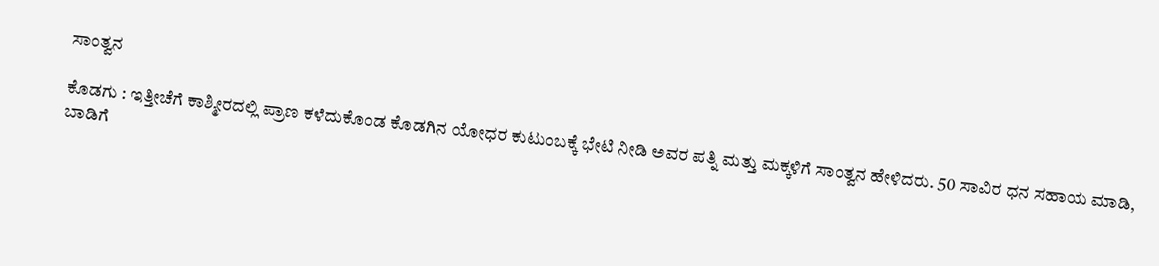ಸಾಂತ್ವನ

ಕೊಡಗು : ಇತ್ತೀಚೆಗೆ ಕಾಶ್ಮೀರದಲ್ಲಿ ಪ್ರಾಣ ಕಳೆದುಕೊಂಡ ಕೊಡಗಿನ ಯೋಧರ ಕುಟುಂಬಕ್ಕೆ ಭೇಟಿ ನೀಡಿ ಅವರ ಪತ್ನಿ ಮತ್ತು ಮಕ್ಕಳಿಗೆ ಸಾಂತ್ವನ ಹೇಳಿದರು. 50 ಸಾವಿರ ಧನ ಸಹಾಯ ಮಾಡಿ, ಬಾಡಿಗೆ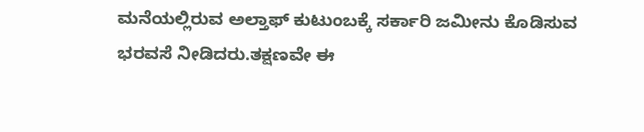ಮನೆಯಲ್ಲಿರುವ ಅಲ್ತಾಫ್ ಕುಟುಂಬಕ್ಕೆ ಸರ್ಕಾರಿ ಜಮೀನು ಕೊಡಿಸುವ ಭರವಸೆ ನೀಡಿದರು.ತಕ್ಷಣವೇ ಈ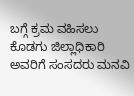ಬಗ್ಗೆ ಕ್ರಮ ವಹಿಸಲು ಕೊಡಗು ಜಿಲ್ಲಾಧಿಕಾರಿ ಅವರಿಗೆ ಸಂಸದರು ಮನವಿ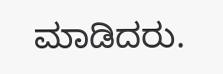ಮಾಡಿದರು.